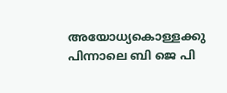അയോധ്യകൊള്ളക്കു പിന്നാലെ ബി ജെ പി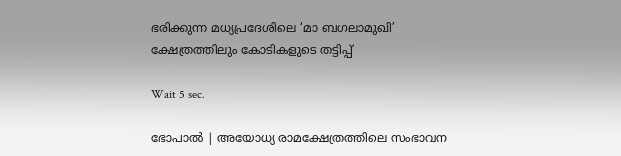ഭരിക്കുന്ന മധ്യപ്രദേശിലെ ‘മാ ബഗലാമുഖി’ ക്ഷേത്രത്തിലും കോടികളുടെ തട്ടിപ്പ്

Wait 5 sec.

ഭോപാല്‍ | അയോധ്യ രാമക്ഷേത്രത്തിലെ സംഭാവന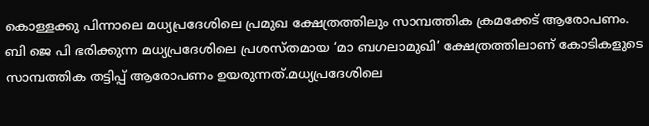കൊള്ളക്കു പിന്നാലെ മധ്യപ്രദേശിലെ പ്രമുഖ ക്ഷേത്രത്തിലും സാമ്പത്തിക ക്രമക്കേട് ആരോപണം. ബി ജെ പി ഭരിക്കുന്ന മധ്യപ്രദേശിലെ പ്രശസ്തമായ ‘മാ ബഗലാമുഖി’ ക്ഷേത്രത്തിലാണ് കോടികളുടെ സാമ്പത്തിക തട്ടിപ്പ് ആരോപണം ഉയരുന്നത്.മധ്യപ്രദേശിലെ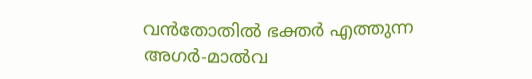വന്‍തോതില്‍ ഭക്തര്‍ എത്തുന്ന അഗര്‍-മാല്‍വ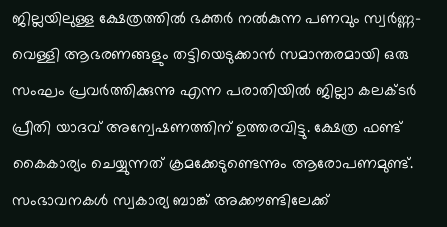ജില്ലയിലുള്ള ക്ഷേത്രത്തില്‍ ഭക്തര്‍ നല്‍കുന്ന പണവും സ്വര്‍ണ്ണ-വെള്ളി ആഭരണങ്ങളും തട്ടിയെടുക്കാന്‍ സമാന്തരമായി ഒരു സംഘം പ്രവര്‍ത്തിക്കുന്നു എന്ന പരാതിയില്‍ ജില്ലാ കലക്ടര്‍ പ്രീതി യാദവ് അന്വേഷണത്തിന് ഉത്തരവിട്ടു. ക്ഷേത്ര ഫണ്ട് കൈകാര്യം ചെയ്യുന്നത് ക്രമക്കേടുണ്ടെന്നും ആരോപണമുണ്ട്. സംഭാവനകള്‍ സ്വകാര്യ ബാങ്ക് അക്കൗണ്ടിലേക്ക്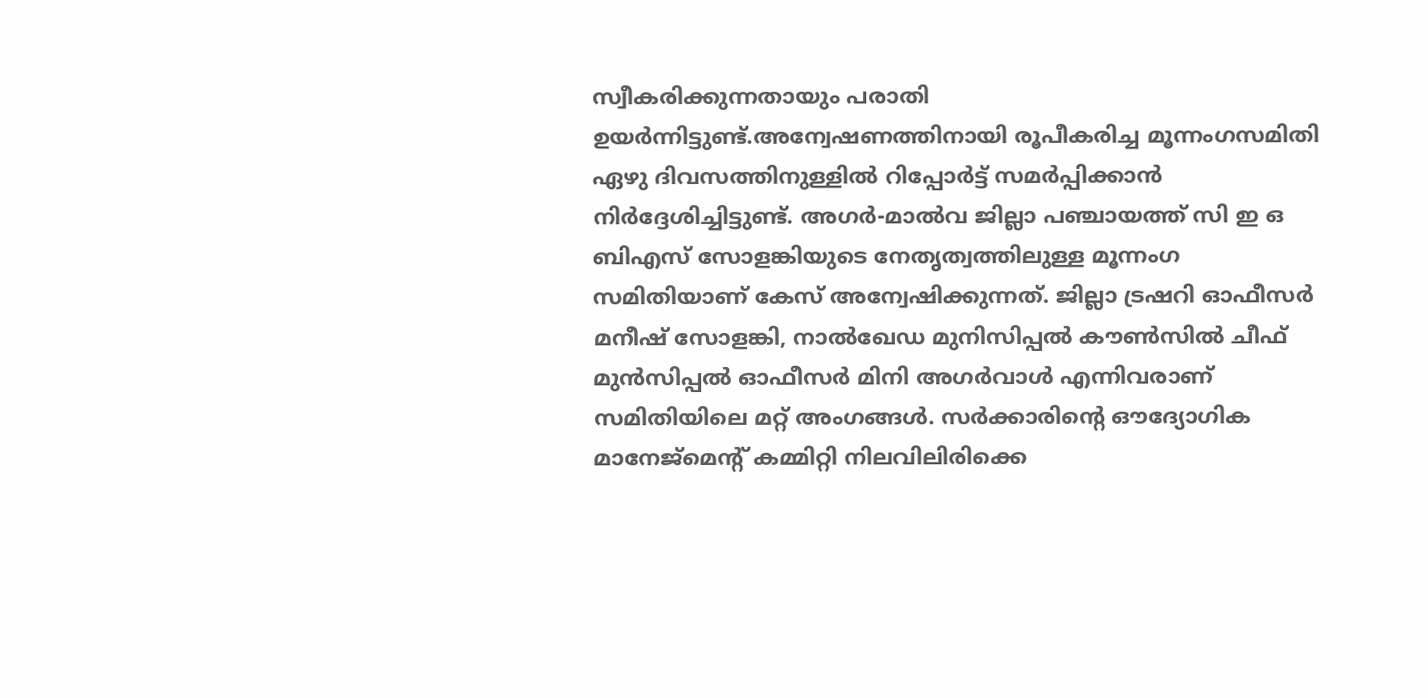സ്വീകരിക്കുന്നതായും പരാതി ഉയര്‍ന്നിട്ടുണ്ട്.അന്വേഷണത്തിനായി രൂപീകരിച്ച മൂന്നംഗസമിതി ഏഴു ദിവസത്തിനുള്ളില്‍ റിപ്പോര്‍ട്ട് സമര്‍പ്പിക്കാന്‍ നിര്‍ദ്ദേശിച്ചിട്ടുണ്ട്. അഗര്‍-മാല്‍വ ജില്ലാ പഞ്ചായത്ത് സി ഇ ഒ ബിഎസ് സോളങ്കിയുടെ നേതൃത്വത്തിലുള്ള മൂന്നംഗ സമിതിയാണ് കേസ് അന്വേഷിക്കുന്നത്. ജില്ലാ ട്രഷറി ഓഫീസര്‍ മനീഷ് സോളങ്കി, നാല്‍ഖേഡ മുനിസിപ്പല്‍ കൗണ്‍സില്‍ ചീഫ് മുന്‍സിപ്പല്‍ ഓഫീസര്‍ മിനി അഗര്‍വാള്‍ എന്നിവരാണ് സമിതിയിലെ മറ്റ് അംഗങ്ങള്‍. സര്‍ക്കാരിന്റെ ഔദ്യോഗിക മാനേജ്മെന്റ് കമ്മിറ്റി നിലവിലിരിക്കെ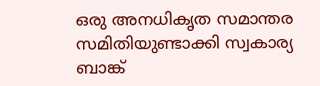ഒരു അനധികൃത സമാന്തര സമിതിയുണ്ടാക്കി സ്വകാര്യ ബാങ്ക്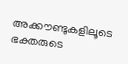അക്കൗണ്ടുകളിലൂടെ ഭക്തരുടെ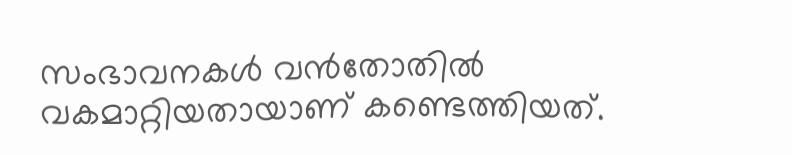സംഭാവനകള്‍ വന്‍തോതില്‍ വകമാറ്റിയതായാണ് കണ്ടെത്തിയത്.